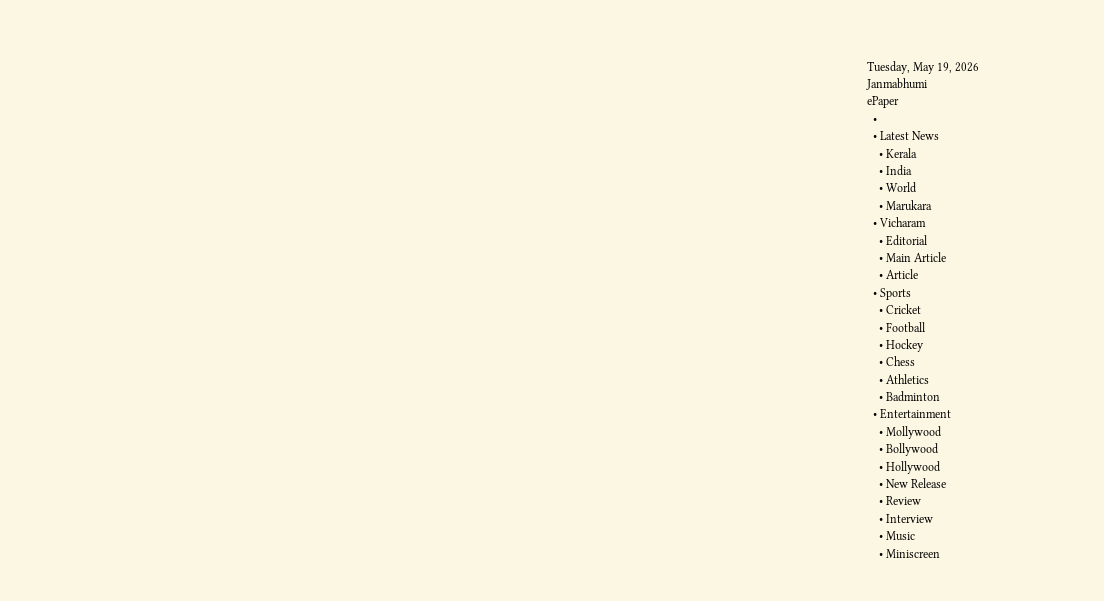Tuesday, May 19, 2026
Janmabhumi
ePaper
  •
  • Latest News
    • Kerala
    • India
    • World
    • Marukara
  • Vicharam
    • Editorial
    • Main Article
    • Article
  • Sports
    • Cricket
    • Football
    • Hockey
    • Chess
    • Athletics
    • Badminton
  • Entertainment
    • Mollywood
    • Bollywood
    • Hollywood
    • New Release
    • Review
    • Interview
    • Music
    • Miniscreen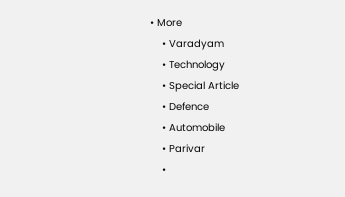• More
    • Varadyam
    • Technology
    • Special Article
    • Defence
    • Automobile
    • Parivar
    •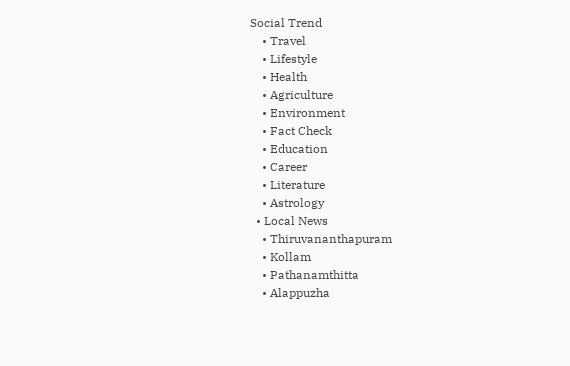Social Trend
    • Travel
    • Lifestyle
    • Health
    • Agriculture
    • Environment
    • Fact Check
    • Education
    • Career
    • Literature
    • Astrology
  • Local News
    • Thiruvananthapuram
    • Kollam
    • Pathanamthitta
    • Alappuzha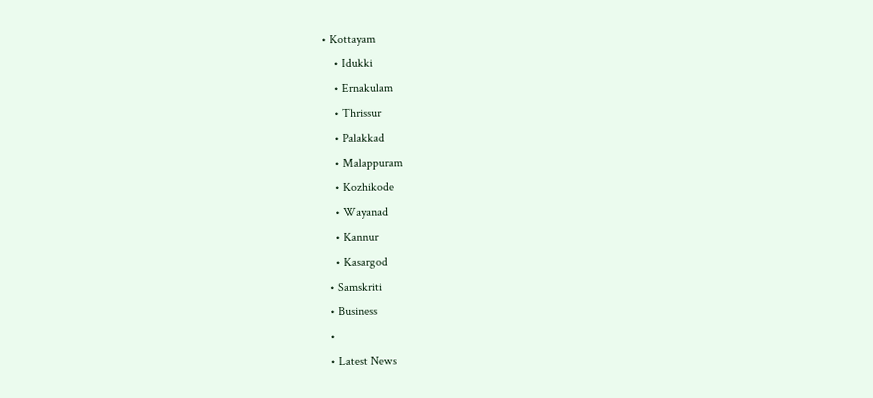• Kottayam
    • Idukki
    • Ernakulam
    • Thrissur
    • Palakkad
    • Malappuram
    • Kozhikode
    • Wayanad
    • Kannur
    • Kasargod
  • Samskriti
  • Business
  •
  • Latest News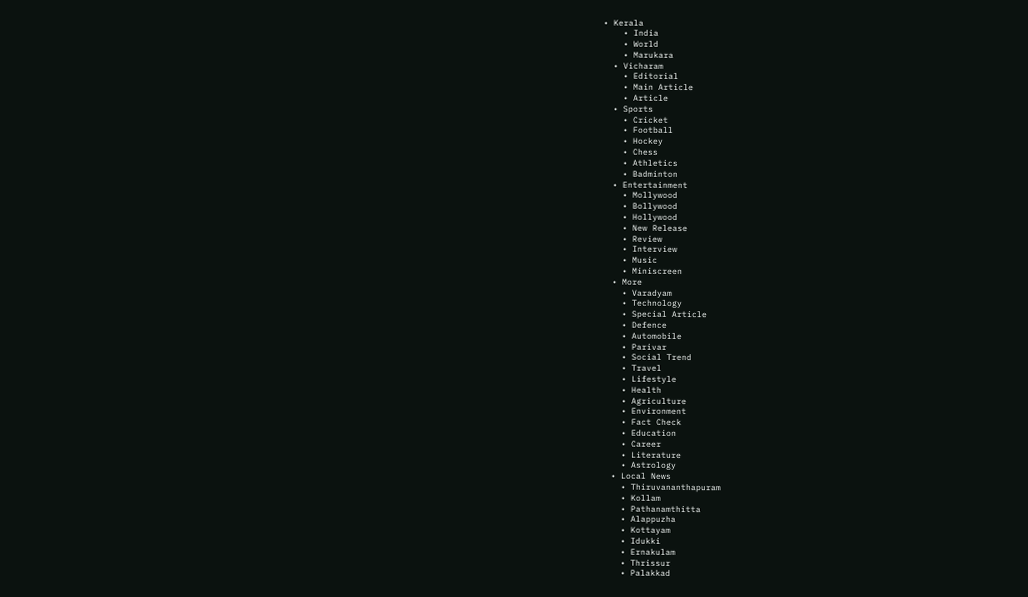• Kerala
    • India
    • World
    • Marukara
  • Vicharam
    • Editorial
    • Main Article
    • Article
  • Sports
    • Cricket
    • Football
    • Hockey
    • Chess
    • Athletics
    • Badminton
  • Entertainment
    • Mollywood
    • Bollywood
    • Hollywood
    • New Release
    • Review
    • Interview
    • Music
    • Miniscreen
  • More
    • Varadyam
    • Technology
    • Special Article
    • Defence
    • Automobile
    • Parivar
    • Social Trend
    • Travel
    • Lifestyle
    • Health
    • Agriculture
    • Environment
    • Fact Check
    • Education
    • Career
    • Literature
    • Astrology
  • Local News
    • Thiruvananthapuram
    • Kollam
    • Pathanamthitta
    • Alappuzha
    • Kottayam
    • Idukki
    • Ernakulam
    • Thrissur
    • Palakkad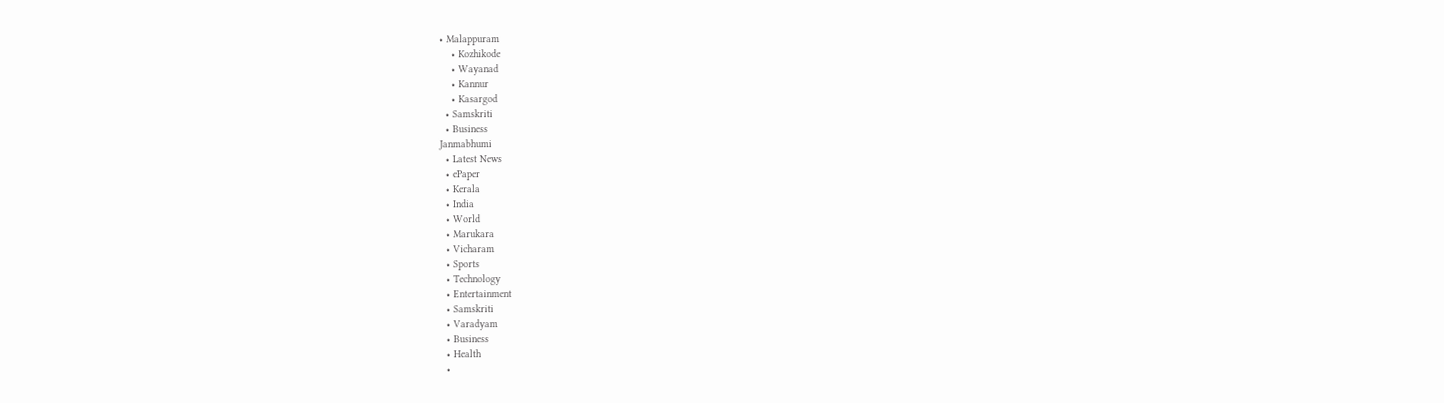• Malappuram
    • Kozhikode
    • Wayanad
    • Kannur
    • Kasargod
  • Samskriti
  • Business
Janmabhumi
  • Latest News
  • ePaper
  • Kerala
  • India
  • World
  • Marukara
  • Vicharam
  • Sports
  • Technology
  • Entertainment
  • Samskriti
  • Varadyam
  • Business
  • Health
  •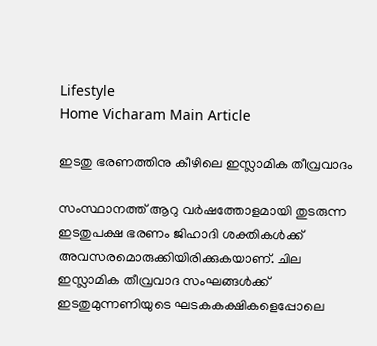Lifestyle
Home Vicharam Main Article

ഇടതു ഭരണത്തിനു കീഴിലെ ഇസ്ലാമിക തീവ്രവാദം

സംസ്ഥാനത്ത് ആറു വര്‍ഷത്തോളമായി തുടരുന്ന ഇടതുപക്ഷ ഭരണം ജിഹാദി ശക്തികള്‍ക്ക് അവസരമൊരുക്കിയിരിക്കുകയാണ്. ചില ഇസ്ലാമിക തീവ്രവാദ സംഘങ്ങള്‍ക്ക് ഇടതുമുന്നണിയുടെ ഘടകകക്ഷികളെപ്പോലെ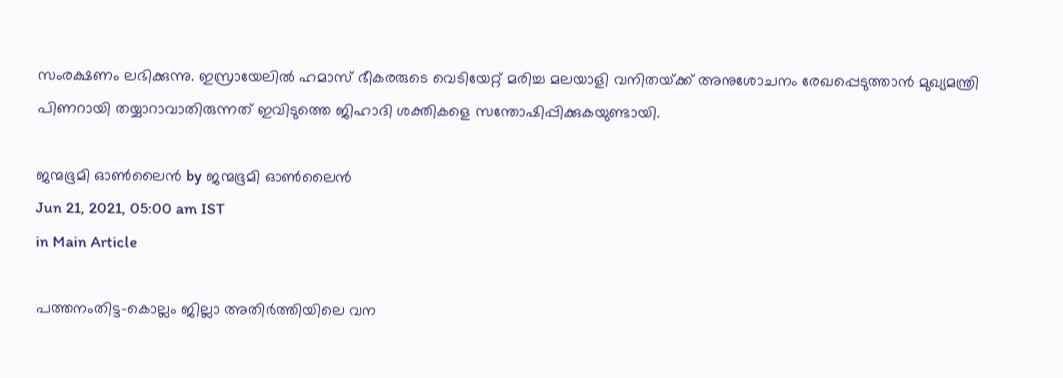സംരക്ഷണം ലഭിക്കുന്നു. ഇസ്രായേലില്‍ ഹമാസ് ഭീകരരുടെ വെടിയേറ്റ് മരിച്ച മലയാളി വനിതയ്‌ക്ക് അനുശോചനം രേഖപ്പെടുത്താന്‍ മുഖ്യമന്ത്രി പിണറായി തയ്യാറാവാതിരുന്നത് ഇവിടുത്തെ ജിഹാദി ശക്തികളെ സന്തോഷിപ്പിക്കുകയുണ്ടായി.

ജന്മഭൂമി ഓണ്‍ലൈന്‍ by ജന്മഭൂമി ഓണ്‍ലൈന്‍
Jun 21, 2021, 05:00 am IST
in Main Article

പത്തനംതിട്ട-കൊല്ലം ജില്ലാ അതിര്‍ത്തിയിലെ വന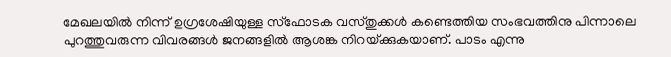മേഖലയില്‍ നിന്ന് ഉഗ്രശേഷിയുള്ള സ്‌ഫോടക വസ്തുക്കള്‍ കണ്ടെത്തിയ സംഭവത്തിനു പിന്നാലെ പുറത്തുവരുന്ന വിവരങ്ങള്‍ ജനങ്ങളില്‍ ആശങ്ക നിറയ്‌ക്കുകയാണ്. പാടം എന്നു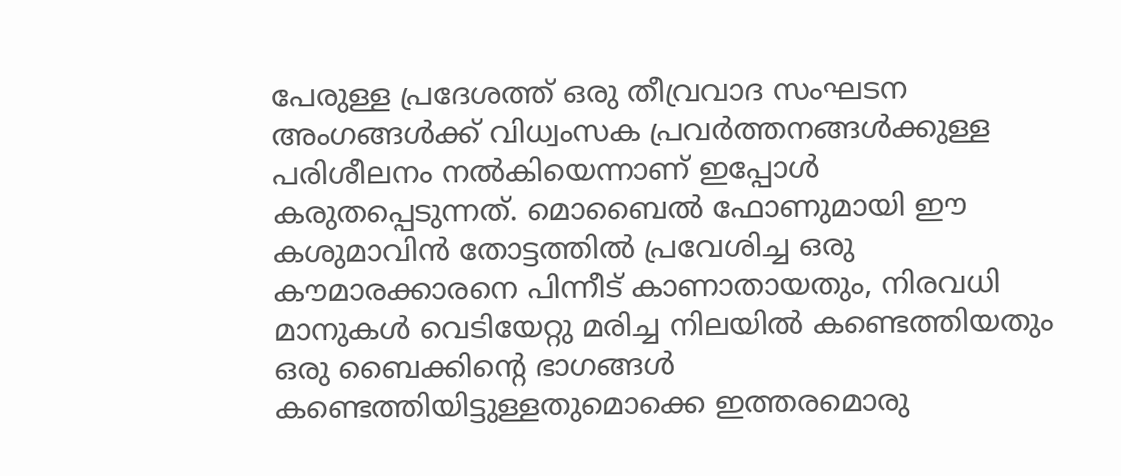പേരുള്ള പ്രദേശത്ത് ഒരു തീവ്രവാദ സംഘടന അംഗങ്ങള്‍ക്ക് വിധ്വംസക പ്രവര്‍ത്തനങ്ങള്‍ക്കുള്ള പരിശീലനം നല്‍കിയെന്നാണ് ഇപ്പോള്‍ കരുതപ്പെടുന്നത്. മൊബൈല്‍ ഫോണുമായി ഈ കശുമാവിന്‍ തോട്ടത്തില്‍ പ്രവേശിച്ച ഒരു കൗമാരക്കാരനെ പിന്നീട് കാണാതായതും, നിരവധി മാനുകള്‍ വെടിയേറ്റു മരിച്ച നിലയില്‍ കണ്ടെത്തിയതും ഒരു ബൈക്കിന്റെ ഭാഗങ്ങള്‍ കണ്ടെത്തിയിട്ടുള്ളതുമൊക്കെ ഇത്തരമൊരു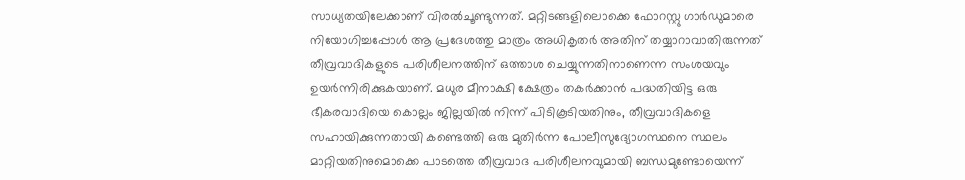സാധ്യതയിലേക്കാണ് വിരല്‍ചൂണ്ടുന്നത്. മറ്റിടങ്ങളിലൊക്കെ ഫോറസ്റ്റു ഗാര്‍ഡുമാരെ നിയോഗിച്ചപ്പോള്‍ ആ പ്രദേശത്തു മാത്രം അധികൃതര്‍ അതിന് തയ്യാറാവാതിരുന്നത് തീവ്രവാദികളുടെ പരിശീലനത്തിന് ഒത്താശ ചെയ്യുന്നതിനാണെന്ന സംശയവും ഉയര്‍ന്നിരിക്കുകയാണ്. മധുര മീനാക്ഷി ക്ഷേത്രം തകര്‍ക്കാന്‍ പദ്ധതിയിട്ട ഒരു ഭീകരവാദിയെ കൊല്ലം ജില്ലയില്‍ നിന്ന് പിടികൂടിയതിനും, തീവ്രവാദികളെ സഹായിക്കുന്നതായി കണ്ടെത്തി ഒരു മുതിര്‍ന്ന പോലീസുദ്യോഗസ്ഥനെ സ്ഥലം മാറ്റിയതിനുമൊക്കെ പാടത്തെ തീവ്രവാദ പരിശീലനവുമായി ബന്ധമുണ്ടോയെന്ന്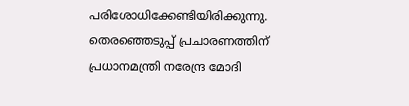പരിശോധിക്കേണ്ടിയിരിക്കുന്നു. തെരഞ്ഞെടുപ്പ് പ്രചാരണത്തിന് പ്രധാനമന്ത്രി നരേന്ദ്ര മോദി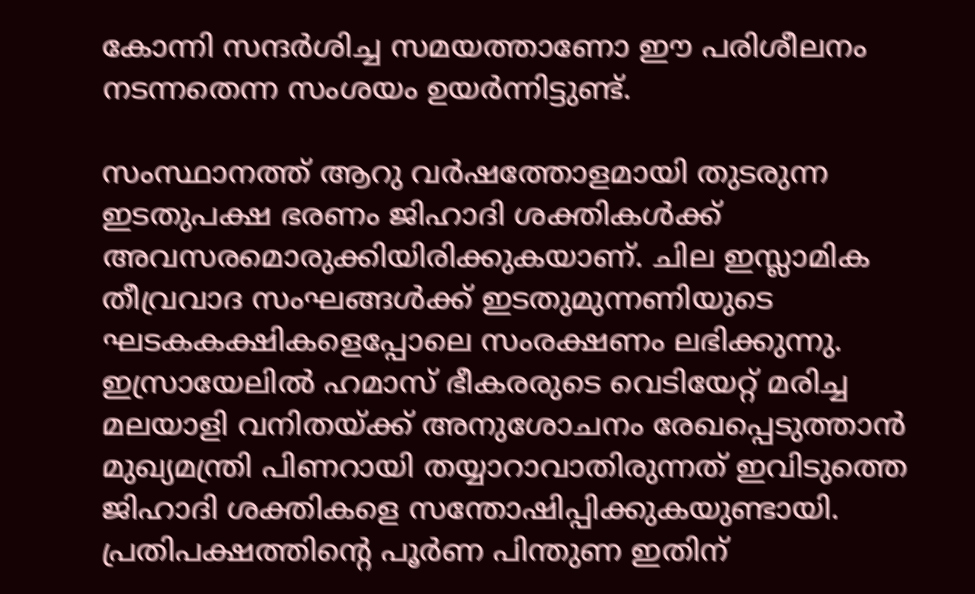കോന്നി സന്ദര്‍ശിച്ച സമയത്താണോ ഈ പരിശീലനം നടന്നതെന്ന സംശയം ഉയര്‍ന്നിട്ടുണ്ട്.

സംസ്ഥാനത്ത് ആറു വര്‍ഷത്തോളമായി തുടരുന്ന ഇടതുപക്ഷ ഭരണം ജിഹാദി ശക്തികള്‍ക്ക് അവസരമൊരുക്കിയിരിക്കുകയാണ്. ചില ഇസ്ലാമിക തീവ്രവാദ സംഘങ്ങള്‍ക്ക് ഇടതുമുന്നണിയുടെ ഘടകകക്ഷികളെപ്പോലെ സംരക്ഷണം ലഭിക്കുന്നു. ഇസ്രായേലില്‍ ഹമാസ് ഭീകരരുടെ വെടിയേറ്റ് മരിച്ച മലയാളി വനിതയ്‌ക്ക് അനുശോചനം രേഖപ്പെടുത്താന്‍ മുഖ്യമന്ത്രി പിണറായി തയ്യാറാവാതിരുന്നത് ഇവിടുത്തെ ജിഹാദി ശക്തികളെ സന്തോഷിപ്പിക്കുകയുണ്ടായി. പ്രതിപക്ഷത്തിന്റെ പൂര്‍ണ പിന്തുണ ഇതിന്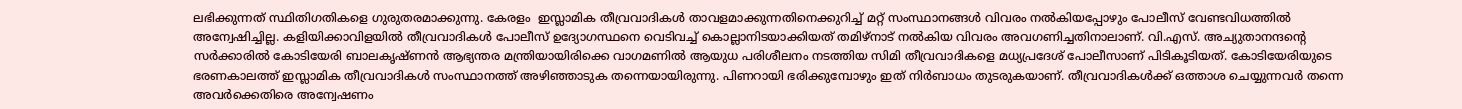ലഭിക്കുന്നത് സ്ഥിതിഗതികളെ ഗുരുതരമാക്കുന്നു. കേരളം  ഇസ്ലാമിക തീവ്രവാദികള്‍ താവളമാക്കുന്നതിനെക്കുറിച്ച് മറ്റ് സംസ്ഥാനങ്ങള്‍ വിവരം നല്‍കിയപ്പോഴും പോലീസ് വേണ്ടവിധത്തില്‍ അന്വേഷിച്ചില്ല. കളിയിക്കാവിളയില്‍ തീവ്രവാദികള്‍ പോലീസ് ഉദ്യോഗസ്ഥനെ വെടിവച്ച് കൊല്ലാനിടയാക്കിയത് തമിഴ്‌നാട് നല്‍കിയ വിവരം അവഗണിച്ചതിനാലാണ്. വി.എസ്. അച്യുതാനന്ദന്റെ സര്‍ക്കാരില്‍ കോടിയേരി ബാലകൃഷ്ണന്‍ ആഭ്യന്തര മന്ത്രിയായിരിക്കെ വാഗമണില്‍ ആയുധ പരിശീലനം നടത്തിയ സിമി തീവ്രവാദികളെ മധ്യപ്രദേശ് പോലീസാണ് പിടികൂടിയത്. കോടിയേരിയുടെ ഭരണകാലത്ത് ഇസ്ലാമിക തീവ്രവാദികള്‍ സംസ്ഥാനത്ത് അഴിഞ്ഞാടുക തന്നെയായിരുന്നു. പിണറായി ഭരിക്കുമ്പോഴും ഇത് നിര്‍ബാധം തുടരുകയാണ്. തീവ്രവാദികള്‍ക്ക് ഒത്താശ ചെയ്യുന്നവര്‍ തന്നെ അവര്‍ക്കെതിരെ അന്വേഷണം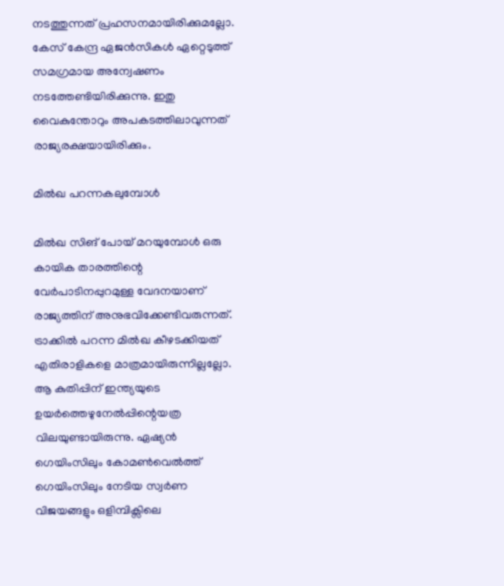നടത്തുന്നത് പ്രഹസനമായിരിക്കുമല്ലോ. കേസ് കേന്ദ്ര ഏജന്‍സികള്‍ ഏറ്റെടുത്ത് സമഗ്രമായ അന്വേഷണം നടത്തേണ്ടിയിരിക്കുന്നു. ഇതു വൈകുന്തോറും അപകടത്തിലാവുന്നത് രാജ്യരക്ഷയായിരിക്കും.

മില്‍ഖ പറന്നകലുമ്പോള്‍

മില്‍ഖ സിങ് പോയ് മറയുമ്പോള്‍ ഒരു കായിക താരത്തിന്റെ വേര്‍പാടിനപ്പുറമുള്ള വേദനയാണ് രാജ്യത്തിന് അനുഭവിക്കേണ്ടിവരുന്നത്. ട്രാക്കില്‍ പറന്ന മില്‍ഖ കീഴടക്കിയത് എതിരാളികളെ മാത്രമായിരുന്നില്ലല്ലോ. ആ കുതിപ്പിന് ഇന്ത്യയുടെ ഉയര്‍ത്തെഴുനേല്‍പ്പിന്റെയത്ര വിലയുണ്ടായിരുന്നു. ഏഷ്യന്‍ ഗെയിംസിലും കോമണ്‍വെല്‍ത്ത് ഗെയിംസിലും നേടിയ സ്വര്‍ണ വിജയങ്ങളും ഒളിമ്പിക്സിലെ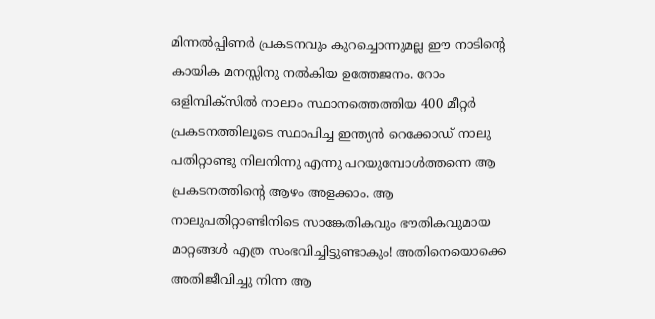മിന്നല്‍പ്പിണര്‍ പ്രകടനവും കുറച്ചൊന്നുമല്ല ഈ നാടിന്റെ കായിക മനസ്സിനു നല്‍കിയ ഉത്തേജനം. റോം ഒളിമ്പിക്സില്‍ നാലാം സ്ഥാനത്തെത്തിയ 400 മീറ്റര്‍ പ്രകടനത്തിലൂടെ സ്ഥാപിച്ച ഇന്ത്യന്‍ റെക്കോഡ് നാലു പതിറ്റാണ്ടു നിലനിന്നു എന്നു പറയുമ്പോള്‍ത്തന്നെ ആ പ്രകടനത്തിന്റെ ആഴം അളക്കാം. ആ നാലുപതിറ്റാണ്ടിനിടെ സാങ്കേതികവും ഭൗതികവുമായ മാറ്റങ്ങള്‍ എത്ര സംഭവിച്ചിട്ടുണ്ടാകും! അതിനെയൊക്കെ അതിജീവിച്ചു നിന്ന ആ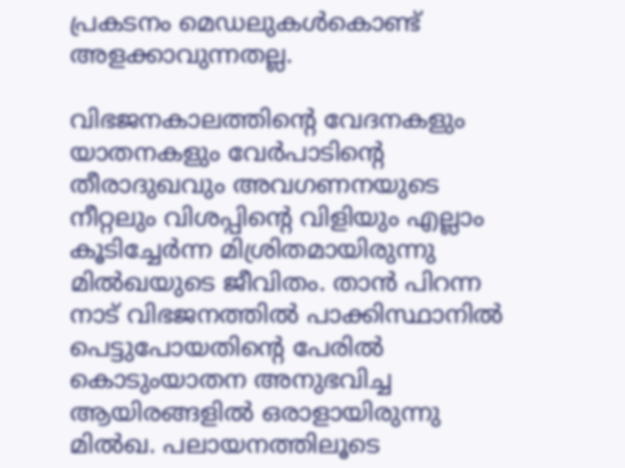പ്രകടനം മെഡലുകള്‍കൊണ്ട് അളക്കാവുന്നതല്ല.

വിഭജനകാലത്തിന്റെ വേദനകളും യാതനകളും വേര്‍പാടിന്റെ തീരാദുഖവും അവഗണനയുടെ നീറ്റലും വിശപ്പിന്റെ വിളിയും എല്ലാം കൂടിച്ചേര്‍ന്ന മിശ്രിതമായിരുന്നു മില്‍ഖയുടെ ജീവിതം. താന്‍ പിറന്ന നാട് വിഭജനത്തില്‍ പാക്കിസ്ഥാനില്‍ പെട്ടുപോയതിന്റെ പേരില്‍ കൊടുംയാതന അനുഭവിച്ച ആയിരങ്ങളില്‍ ഒരാളായിരുന്നു മില്‍ഖ. പലായനത്തിലൂടെ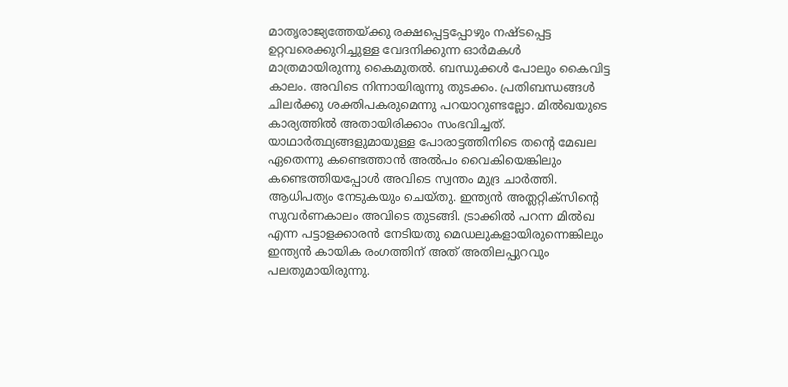മാതൃരാജ്യത്തേയ്‌ക്കു രക്ഷപ്പെട്ടപ്പോഴും നഷ്ടപ്പെട്ട ഉറ്റവരെക്കുറിച്ചുള്ള വേദനിക്കുന്ന ഓര്‍മകള്‍ മാത്രമായിരുന്നു കൈമുതല്‍. ബന്ധുക്കള്‍ പോലും കൈവിട്ട കാലം. അവിടെ നിന്നായിരുന്നു തുടക്കം. പ്രതിബന്ധങ്ങള്‍ ചിലര്‍ക്കു ശക്തിപകരുമെന്നു പറയാറുണ്ടല്ലോ. മില്‍ഖയുടെ കാര്യത്തില്‍ അതായിരിക്കാം സംഭവിച്ചത്. യാഥാര്‍ത്ഥ്യങ്ങളുമായുള്ള പോരാട്ടത്തിനിടെ തന്റെ മേഖല ഏതെന്നു കണ്ടെത്താന്‍ അല്‍പം വൈകിയെങ്കിലും കണ്ടെത്തിയപ്പോള്‍ അവിടെ സ്വന്തം മുദ്ര ചാര്‍ത്തി. ആധിപത്യം നേടുകയും ചെയ്തു. ഇന്ത്യന്‍ അത്ലറ്റിക്സിന്റെ സുവര്‍ണകാലം അവിടെ തുടങ്ങി. ട്രാക്കില്‍ പറന്ന മില്‍ഖ എന്ന പട്ടാളക്കാരന്‍ നേടിയതു മെഡലുകളായിരുന്നെങ്കിലും ഇന്ത്യന്‍ കായിക രംഗത്തിന് അത് അതിലപ്പുറവും പലതുമായിരുന്നു.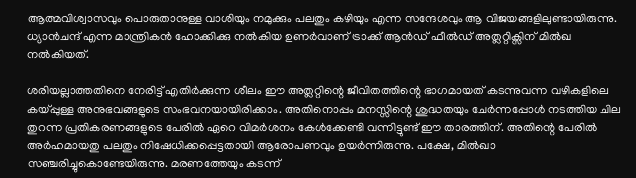ആത്മവിശ്വാസവും പൊരുതാനുള്ള വാശിയും നമുക്കും പലതും കഴിയും എന്ന സന്ദേശവും ആ വിജയങ്ങളിലുണ്ടായിരുന്നു. ധ്യാന്‍ചന്ദ് എന്ന മാന്ത്രികന്‍ ഹോക്കിക്കു നല്‍കിയ ഉണര്‍വാണ് ട്രാക്ക് ആന്‍ഡ് ഫീല്‍ഡ് അത്ലറ്റിക്സിന് മില്‍ഖ നല്‍കിയത്.

ശരിയല്ലാത്തതിനെ നേരിട്ട് എതിര്‍ക്കുന്ന ശീലം ഈ അത്ലറ്റിന്റെ ജീവിതത്തിന്റെ ഭാഗമായത് കടന്നുവന്ന വഴികളിലെ കയ്‌പ്പുള്ള അനുഭവങ്ങളുടെ സംഭവനയായിരിക്കാം. അതിനൊപ്പം മനസ്സിന്റെ ശുദ്ധതയും ചേര്‍ന്നപ്പോള്‍ നടത്തിയ ചില തുറന്ന പ്രതികരണങ്ങളുടെ പേരില്‍ ഏറെ വിമര്‍ശനം കേള്‍ക്കേണ്ടി വന്നിട്ടുണ്ട് ഈ താരത്തിന്. അതിന്റെ പേരില്‍ അര്‍ഹമായതു പലതും നിഷേധിക്കപ്പെട്ടതായി ആരോപണവും ഉയര്‍ന്നിരുന്നു. പക്ഷേ, മില്‍ഖാ സഞ്ചരിച്ചുകൊണ്ടേയിരുന്നു. മരണത്തേയും കടന്ന്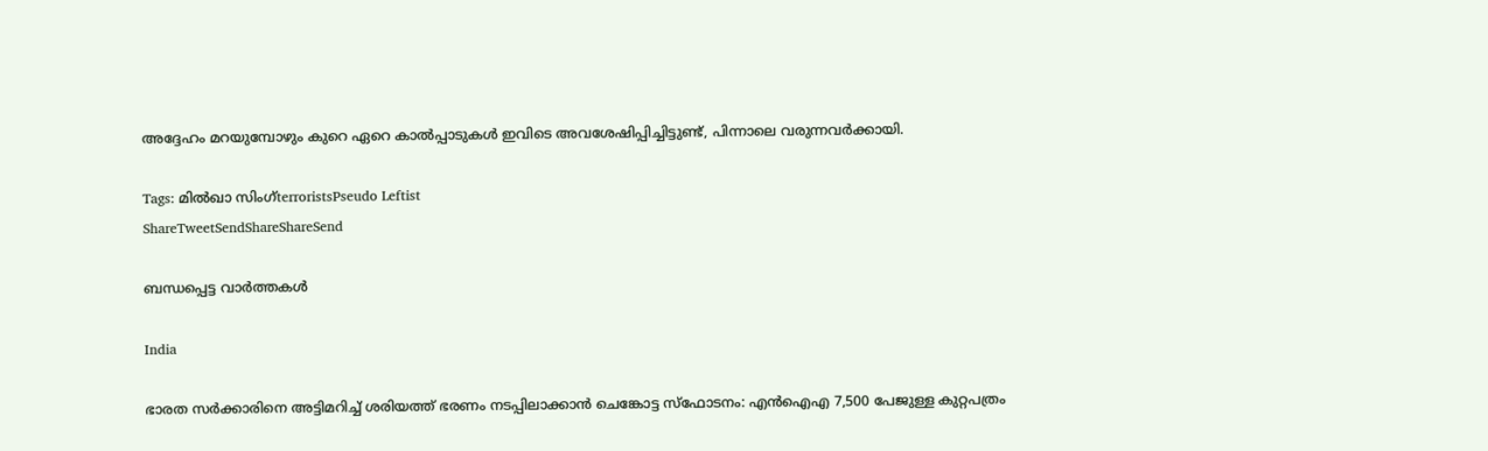അദ്ദേഹം മറയുമ്പോഴും കുറെ ഏറെ കാല്‍പ്പാടുകള്‍ ഇവിടെ അവശേഷിപ്പിച്ചിട്ടുണ്ട്, പിന്നാലെ വരുന്നവര്‍ക്കായി.

Tags: മില്‍ഖാ സിംഗ്terroristsPseudo Leftist
ShareTweetSendShareShareSend

ബന്ധപ്പെട്ട വാര്‍ത്തകള്‍

India

ഭാരത സർക്കാരിനെ അട്ടിമറിച്ച് ശരിയത്ത് ഭരണം നടപ്പിലാക്കാൻ ചെങ്കോട്ട സ്‌ഫോടനം: എൻഐഎ 7,500 പേജുള്ള കുറ്റപത്രം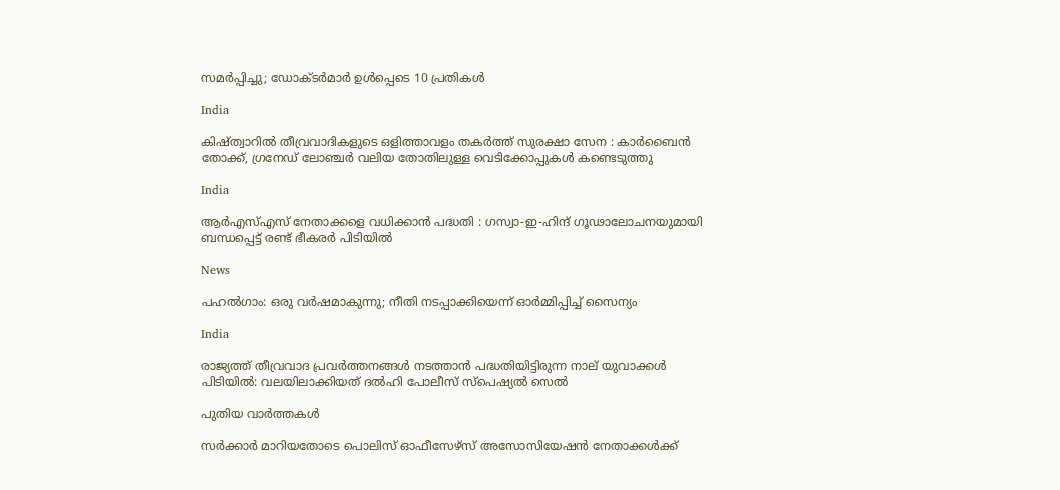സമർപ്പിച്ചു; ഡോക്ടർമാർ ഉൾപ്പെടെ 10 പ്രതികൾ

India

കിഷ്ത്വാറിൽ തീവ്രവാദികളുടെ ഒളിത്താവളം തകർത്ത് സുരക്ഷാ സേന : കാർബൈൻ തോക്ക്, ഗ്രനേഡ് ലോഞ്ചർ വലിയ തോതിലുള്ള വെടിക്കോപ്പുകൾ കണ്ടെടുത്തു

India

ആർ‌എസ്‌എസ് നേതാക്കളെ വധിക്കാൻ പദ്ധതി : ഗസ്വാ-ഇ-ഹിന്ദ് ഗൂഢാലോചനയുമായി ബന്ധപ്പെട്ട് രണ്ട് ഭീകരർ പിടിയിൽ

News

പഹൽഗാം: ഒരു വർഷമാകുന്നു; നീതി നടപ്പാക്കിയെന്ന് ഓർമ്മിപ്പിച്ച് സൈന്യം

India

രാജ്യത്ത് തീവ്രവാദ പ്രവർത്തനങ്ങൾ നടത്താൻ പദ്ധതിയിട്ടിരുന്ന നാല് യുവാക്കൾ പിടിയിൽ: വലയിലാക്കിയത് ദൽഹി പോലീസ് സ്പെഷ്യൽ സെൽ

പുതിയ വാര്‍ത്തകള്‍

സര്‍ക്കാര്‍ മാറിയതോടെ പൊലിസ് ഓഫീസേഴ്സ് അസോസിയേഷന്‍ നേതാക്കള്‍ക്ക്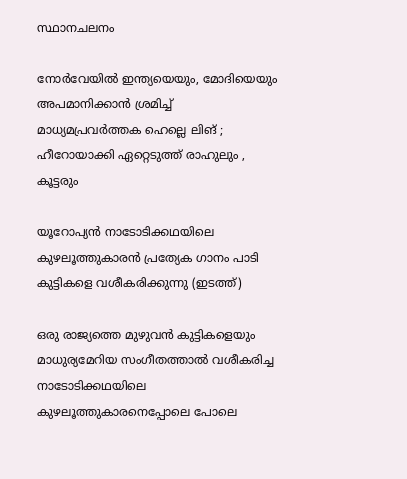സ്ഥാനചലനം

നോർവേയിൽ ഇന്ത്യയെയും, മോദിയെയും അപമാനിക്കാൻ ശ്രമിച്ച് മാധ്യമപ്രവർത്തക ഹെല്ലെ ലിങ് ; ഹീറോയാക്കി ഏറ്റെടുത്ത് രാഹുലും , കൂട്ടരും

യൂറോപ്യന്‍ നാടോടിക്കഥയിലെ കുഴലൂത്തുകാരന്‍ പ്രത്യേക ഗാനം പാടി കുട്ടികളെ വശീകരിക്കുന്നു (ഇടത്ത്)

ഒരു രാജ്യത്തെ മുഴുവന്‍ കുട്ടികളെയും മാധുര്യമേറിയ സംഗീതത്താല്‍ വശീകരിച്ച നാടോടിക്കഥയിലെ കുഴലൂത്തുകാരനെപ്പോലെ പോലെ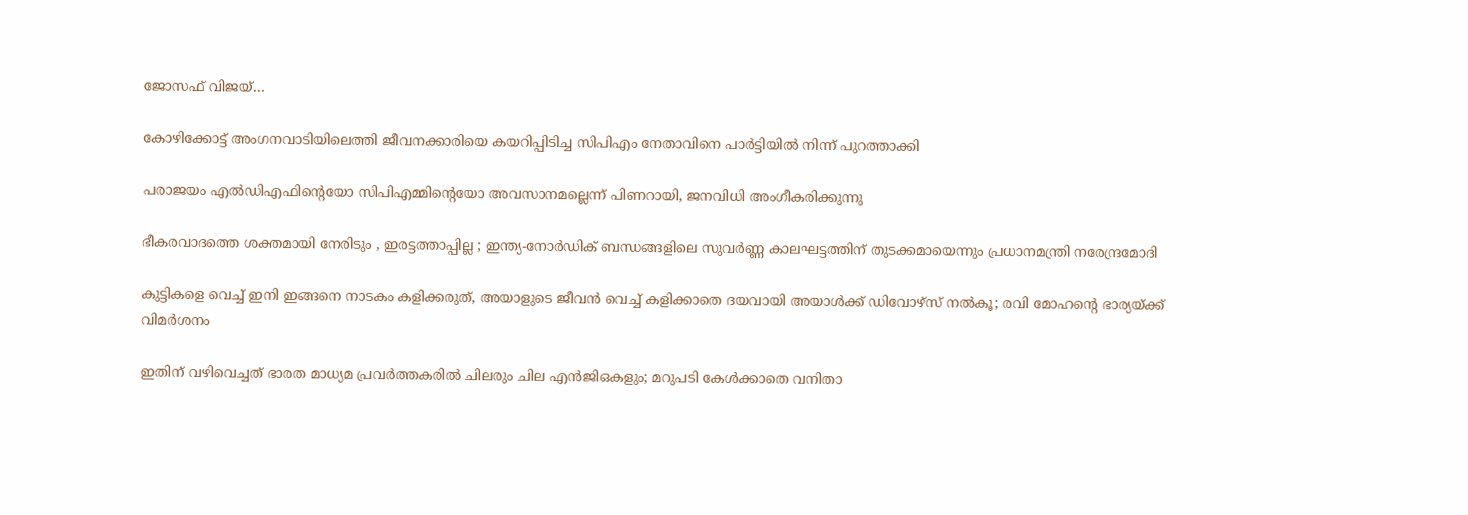ജോസഫ് വിജയ്…

കോഴിക്കോട്ട് അംഗനവാടിയിലെത്തി ജീവനക്കാരിയെ കയറിപ്പിടിച്ച സിപിഎം നേതാവിനെ പാർട്ടിയിൽ നിന്ന് പുറത്താക്കി

പരാജയം എല്‍ഡിഎഫിന്റെയോ സിപിഎമ്മിന്റെയോ അവസാനമല്ലെന്ന് പിണറായി, ജനവിധി അംഗീകരിക്കുന്നു

ഭീകരവാദത്തെ ശക്തമായി നേരിടും , ഇരട്ടത്താപ്പില്ല ; ഇന്ത്യ-നോർഡിക് ബന്ധങ്ങളിലെ സുവർണ്ണ കാലഘട്ടത്തിന് തുടക്കമായെന്നും പ്രധാനമന്ത്രി നരേന്ദ്രമോദി

കുട്ടികളെ വെച്ച് ഇനി ഇങ്ങനെ നാടകം കളിക്കരുത്, അയാളുടെ ജീവൻ വെച്ച് കളിക്കാതെ ദയവായി അയാൾക്ക് ഡിവോഴ്സ് നൽകൂ; രവി മോഹന്റെ ഭാര്യയ്‌ക്ക് വിമർശനം

ഇതിന് വഴിവെച്ചത് ഭാരത മാധ്യമ പ്രവർത്തകരിൽ ചിലരും ചില എൻജിഒകളും; മറുപടി കേൾക്കാതെ വനിതാ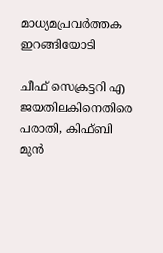മാധ്യമപ്രവർത്തക ഇറങ്ങിയോടി

ചീഫ് സെക്രട്ടറി എ ജയതിലകിനെതിരെ പരാതി, കിഫ്ബി മുന്‍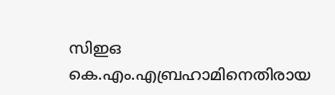സിഇഒ  കെ.എം.എബ്രഹാമിനെതിരായ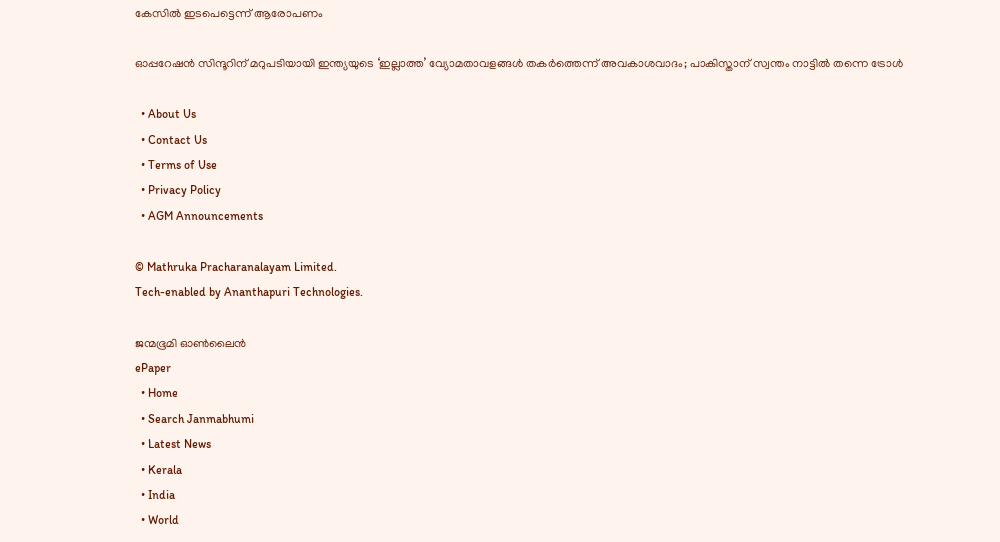കേസില്‍ ഇടപെട്ടെന്ന് ആരോപണം

ഓപ്പറേഷൻ സിന്ദൂറിന് മറുപടിയായി ഇന്ത്യയുടെ ‘ഇല്ലാത്ത’ വ്യോമതാവളങ്ങൾ തകർത്തെന്ന് അവകാശവാദം; പാകിസ്താന് സ്വന്തം നാട്ടിൽ തന്നെ ട്രോൾ

  • About Us
  • Contact Us
  • Terms of Use
  • Privacy Policy
  • AGM Announcements

© Mathruka Pracharanalayam Limited.
Tech-enabled by Ananthapuri Technologies.

ജന്മഭൂമി ഓണ്‍ലൈന്‍
ePaper
  • Home
  • Search Janmabhumi
  • Latest News
  • Kerala
  • India
  • World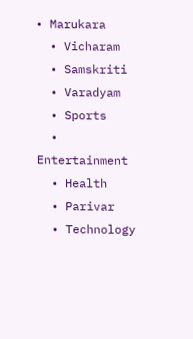• Marukara
  • Vicharam
  • Samskriti
  • Varadyam
  • Sports
  • Entertainment
  • Health
  • Parivar
  • Technology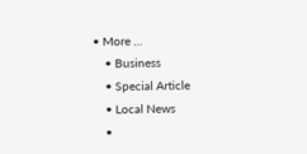• More …
    • Business
    • Special Article
    • Local News
    •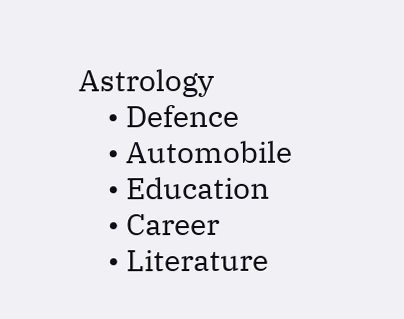Astrology
    • Defence
    • Automobile
    • Education
    • Career
    • Literature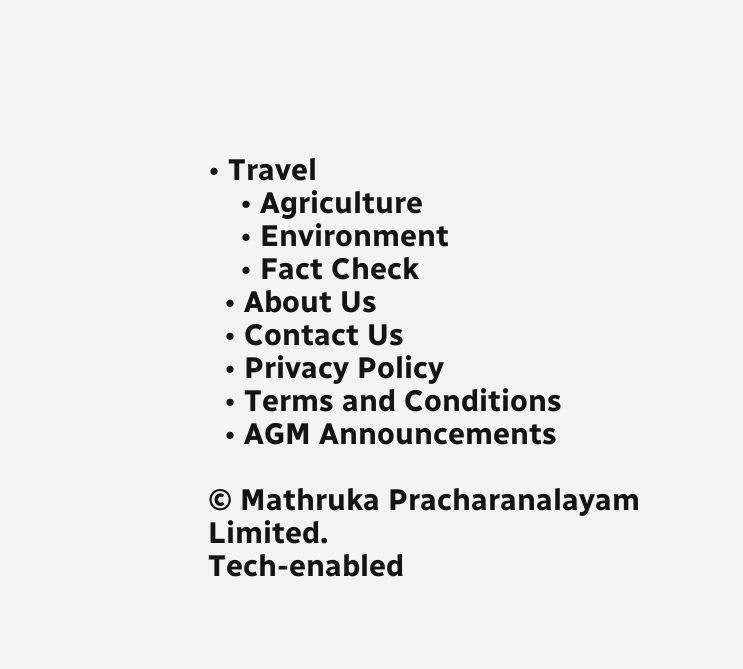• Travel
    • Agriculture
    • Environment
    • Fact Check
  • About Us
  • Contact Us
  • Privacy Policy
  • Terms and Conditions
  • AGM Announcements

© Mathruka Pracharanalayam Limited.
Tech-enabled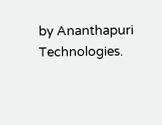by Ananthapuri Technologies.